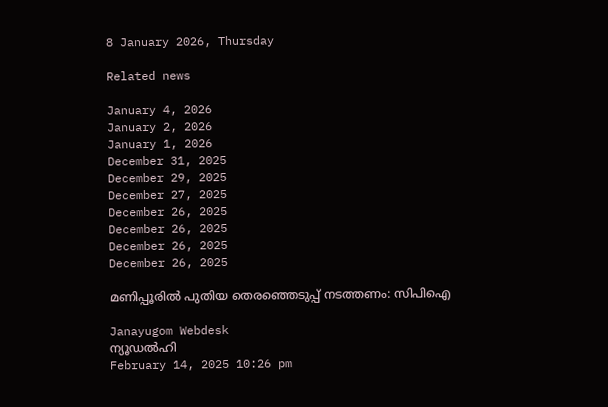8 January 2026, Thursday

Related news

January 4, 2026
January 2, 2026
January 1, 2026
December 31, 2025
December 29, 2025
December 27, 2025
December 26, 2025
December 26, 2025
December 26, 2025
December 26, 2025

മണിപ്പൂരില്‍ പുതിയ തെരഞ്ഞെടുപ്പ് നടത്തണം: സിപിഐ

Janayugom Webdesk
ന്യൂഡല്‍ഹി
February 14, 2025 10:26 pm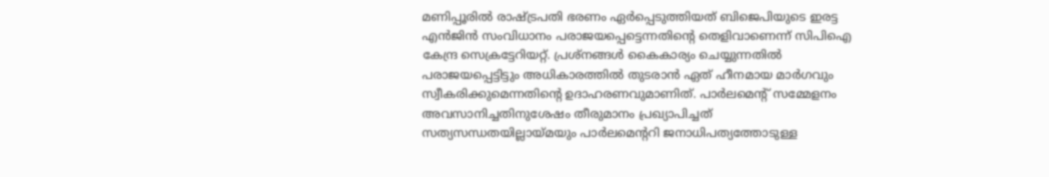മണിപ്പൂരിൽ രാഷ്ട്രപതി ഭരണം ഏർപ്പെടുത്തിയത് ബിജെപിയുടെ ഇരട്ട എന്‍ജിന്‍ സംവിധാനം പരാജയപ്പെട്ടെന്നതിന്റെ തെളിവാണെന്ന് സിപിഐ കേന്ദ്ര സെക്രട്ടേറിയറ്റ്. പ്രശ്നങ്ങള്‍ കൈകാര്യം ചെയ്യുന്നതില്‍ പരാജയപ്പെട്ടിട്ടും അധികാരത്തില്‍ തുടരാന്‍ ഏത് ഹീനമായ മാര്‍ഗവും സ്വീകരിക്കുമെന്നതിന്റെ ഉദാഹരണവുമാണിത്. പാർലമെന്റ് സമ്മേളനം അവസാനിച്ചതിനുശേഷം തീരുമാനം പ്രഖ്യാപിച്ചത് സത്യസന്ധതയില്ലായ്മയും പാർലമെന്ററി ജനാധിപത്യത്തോടുള്ള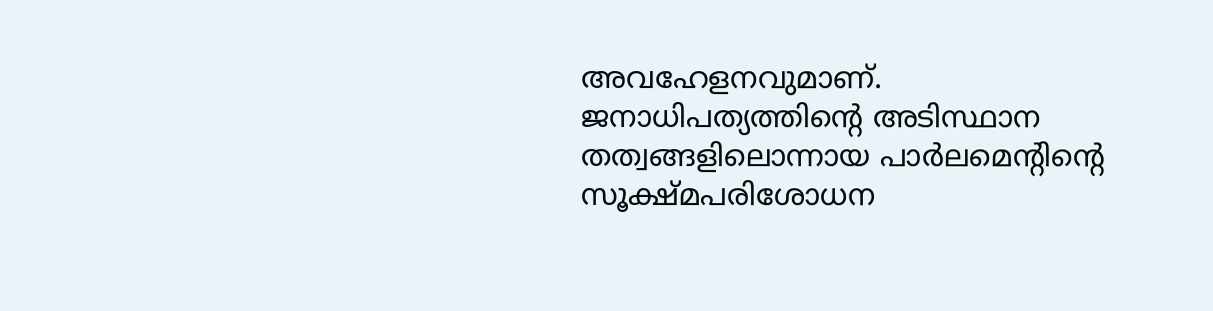അവഹേളനവുമാണ്. ജനാധിപത്യത്തിന്റെ അടിസ്ഥാന തത്വങ്ങളിലൊന്നായ പാർലമെന്റിന്റെ സൂക്ഷ്മപരിശോധന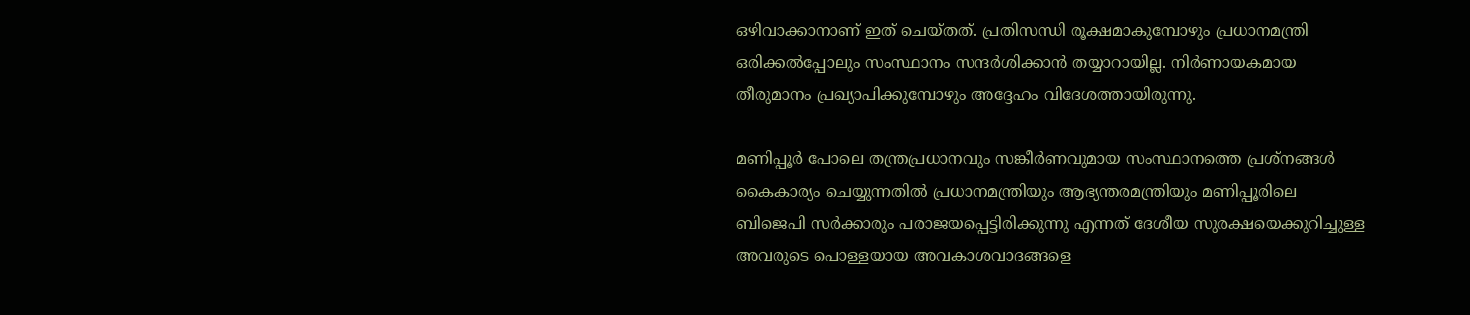ഒഴിവാക്കാനാണ് ഇത് ചെയ്തത്. പ്രതിസന്ധി രൂക്ഷമാകുമ്പോഴും പ്രധാനമന്ത്രി ഒരിക്കൽപ്പോലും സംസ്ഥാനം സന്ദർശിക്കാൻ തയ്യാറായില്ല. നിർണായകമായ തീരുമാനം പ്രഖ്യാപിക്കുമ്പോഴും അദ്ദേഹം വിദേശത്തായിരുന്നു.

മണിപ്പൂർ പോലെ തന്ത്രപ്രധാനവും സങ്കീര്‍ണവുമായ സംസ്ഥാനത്തെ പ്രശ്നങ്ങള്‍ കൈകാര്യം ചെയ്യുന്നതില്‍ പ്രധാനമന്ത്രിയും ആഭ്യന്തരമന്ത്രിയും മണിപ്പൂരിലെ ബിജെപി സർക്കാരും പരാജയപ്പെട്ടിരിക്കുന്നു എന്നത് ദേശീയ സുരക്ഷയെക്കുറിച്ചുള്ള അവരുടെ പൊള്ളയായ അവകാശവാദങ്ങളെ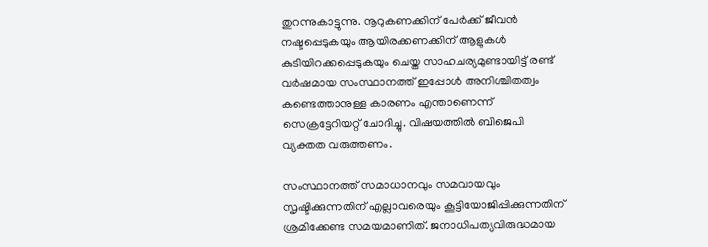തുറന്നുകാട്ടുന്നു. നൂറുകണക്കിന് പേർക്ക് ജീവൻ നഷ്ടപ്പെടുകയും ആയിരക്കണക്കിന് ആളുകൾ കുടിയിറക്കപ്പെടുകയും ചെയ്ത സാഹചര്യമുണ്ടായിട്ട് രണ്ട് വർഷമായ സംസ്ഥാനത്ത് ഇപ്പോള്‍ അനിശ്ചിതത്വം കണ്ടെത്താനുള്ള കാരണം എന്താണെന്ന് സെക്രട്ടേറിയറ്റ് ചോദിച്ചു. വിഷയത്തില്‍ ബിജെപി വ്യക്തത വരുത്തണം.

സംസ്ഥാനത്ത് സമാധാനവും സമവായവും സൃഷ്ടിക്കുന്നതിന് എല്ലാവരെയും കൂട്ടിയോജിപ്പിക്കുന്നതിന് ശ്രമിക്കേണ്ട സമയമാണിത്. ജനാധിപത്യവിരുദ്ധമായ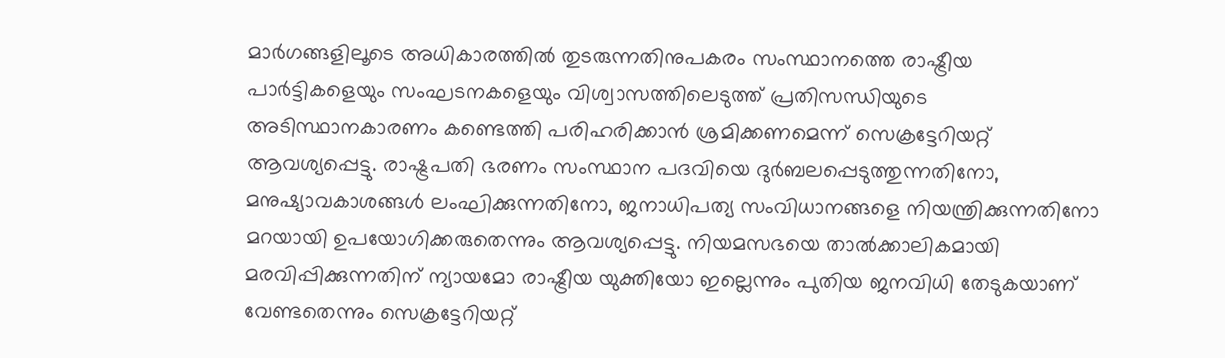മാർഗങ്ങളിലൂടെ അധികാരത്തിൽ തുടരുന്നതിനുപകരം സംസ്ഥാനത്തെ രാഷ്ട്രീയ പാർട്ടികളെയും സംഘടനകളെയും വിശ്വാസത്തിലെടുത്ത് പ്രതിസന്ധിയുടെ അടിസ്ഥാനകാരണം കണ്ടെത്തി പരിഹരിക്കാന്‍ ശ്രമിക്കണമെന്ന് സെക്രട്ടേറിയറ്റ് ആവശ്യപ്പെട്ടു. രാഷ്ട്രപതി ഭരണം സംസ്ഥാന പദവിയെ ദുർബലപ്പെടുത്തുന്നതിനോ, മനുഷ്യാവകാശങ്ങൾ ലംഘിക്കുന്നതിനോ, ജനാധിപത്യ സംവിധാനങ്ങളെ നിയന്ത്രിക്കുന്നതിനോ മറയായി ഉപയോഗിക്കരുതെന്നും ആവശ്യപ്പെട്ടു. നിയമസഭയെ താൽക്കാലികമായി മരവിപ്പിക്കുന്നതിന് ന്യായമോ രാഷ്ട്രീയ യുക്തിയോ ഇല്ലെന്നും പുതിയ ജനവിധി തേടുകയാണ് വേണ്ടതെന്നും സെക്രട്ടേറിയറ്റ്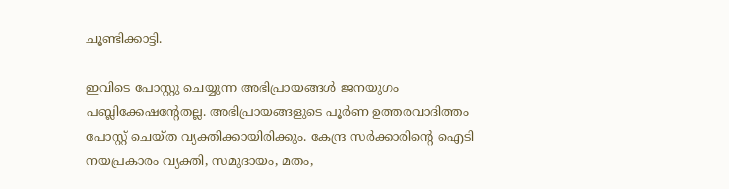ചൂണ്ടിക്കാട്ടി.

ഇവിടെ പോസ്റ്റു ചെയ്യുന്ന അഭിപ്രായങ്ങള്‍ ജനയുഗം പബ്ലിക്കേഷന്റേതല്ല. അഭിപ്രായങ്ങളുടെ പൂര്‍ണ ഉത്തരവാദിത്തം പോസ്റ്റ് ചെയ്ത വ്യക്തിക്കായിരിക്കും. കേന്ദ്ര സര്‍ക്കാരിന്റെ ഐടി നയപ്രകാരം വ്യക്തി, സമുദായം, മതം,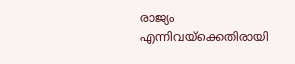രാജ്യം എന്നിവയ്‌ക്കെതിരായി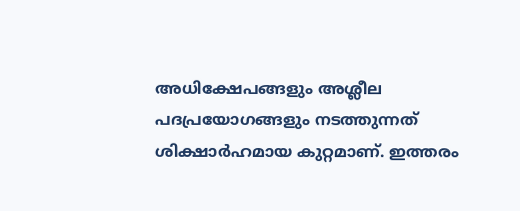അധിക്ഷേപങ്ങളും അശ്ലീല പദപ്രയോഗങ്ങളും നടത്തുന്നത് ശിക്ഷാര്‍ഹമായ കുറ്റമാണ്. ഇത്തരം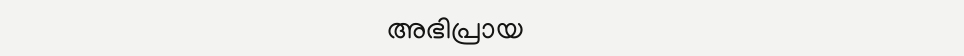അഭിപ്രായ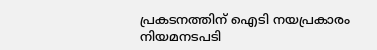പ്രകടനത്തിന് ഐടി നയപ്രകാരം നിയമനടപടി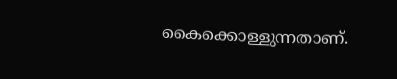കൈക്കൊള്ളുന്നതാണ്.